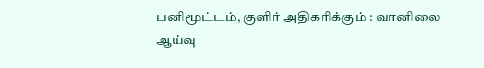பனிமூட்டம், குளிர் அதிகரிக்கும் : வானிலை ஆய்வு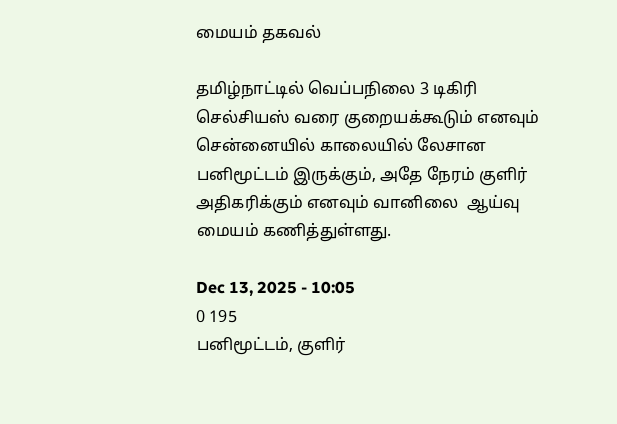மையம் தகவல்

தமிழ்நாட்டில் வெப்பநிலை 3 டிகிரி செல்சியஸ் வரை குறையக்கூடும் எனவும் சென்னையில் காலையில் லேசான பனிமூட்டம் இருக்கும், அதே நேரம் குளிர் அதிகரிக்கும் எனவும் வானிலை  ஆய்வு மையம் கணித்துள்ளது.

Dec 13, 2025 - 10:05
0 195
பனிமூட்டம், குளிர்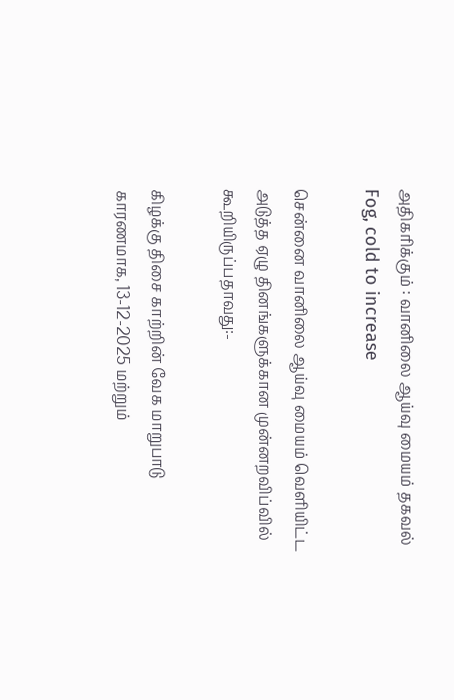அதிகரிக்கும் : வானிலை ஆய்வு மையம் தகவல்
Fog, cold to increase

சென்னை வானிலை ஆய்வு மையம் வெளியிட்ட அடுத்த ஏழு தினங்களுக்கான முன்னறவிப்வில் கூறியிருப்பதாவது:-

கிழக்கு திசை காற்றின் வேக மாறுபாடு காரணமாக, 13-12-2025 மற்றும்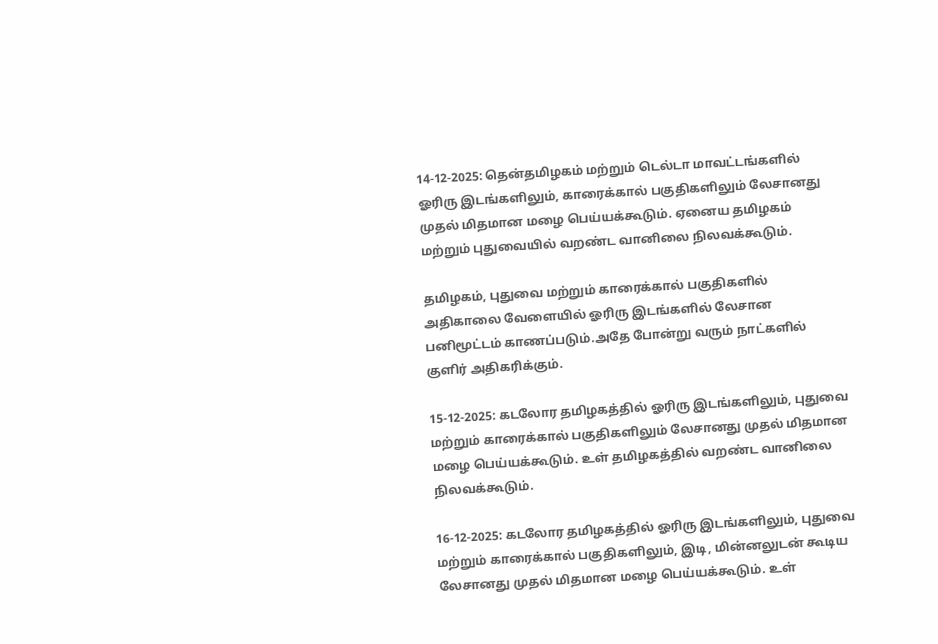14-12-2025: தென்தமிழகம் மற்றும் டெல்டா மாவட்டங்களில் ஓரிரு இடங்களிலும், காரைக்கால் பகுதிகளிலும் லேசானது முதல் மிதமான மழை பெய்யக்கூடும். ஏனைய தமிழகம் மற்றும் புதுவையில் வறண்ட வானிலை நிலவக்கூடும்.

தமிழகம், புதுவை மற்றும் காரைக்கால் பகுதிகளில் அதிகாலை வேளையில் ஓரிரு இடங்களில் லேசான பனிமூட்டம் காணப்படும்.அதே போன்று வரும் நாட்களில் குளிர் அதிகரிக்கும்.

15-12-2025: கடலோர தமிழகத்தில் ஓரிரு இடங்களிலும், புதுவை மற்றும் காரைக்கால் பகுதிகளிலும் லேசானது முதல் மிதமான மழை பெய்யக்கூடும். உள் தமிழகத்தில் வறண்ட வானிலை நிலவக்கூடும்.

16-12-2025: கடலோர தமிழகத்தில் ஓரிரு இடங்களிலும், புதுவை மற்றும் காரைக்கால் பகுதிகளிலும், இடி, மின்னலுடன் கூடிய லேசானது முதல் மிதமான மழை பெய்யக்கூடும். உள்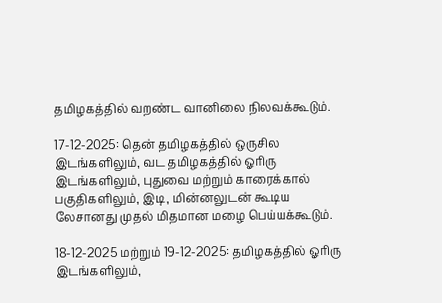தமிழகத்தில் வறண்ட வானிலை நிலவக்கூடும்.

17-12-2025: தென் தமிழகத்தில் ஒருசில இடங்களிலும், வட தமிழகத்தில் ஓரிரு இடங்களிலும், புதுவை மற்றும் காரைக்கால் பகுதிகளிலும், இடி, மின்னலுடன் கூடிய லேசானது முதல் மிதமான மழை பெய்யக்கூடும்.

18-12-2025 மற்றும் 19-12-2025: தமிழகத்தில் ஓரிரு இடங்களிலும்,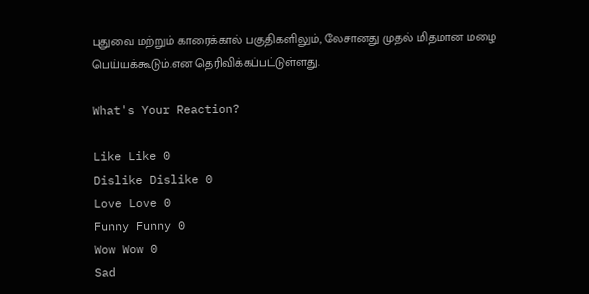புதுவை மற்றும் காரைக்கால் பகுதிகளிலும், லேசானது முதல் மிதமான மழை பெய்யக்கூடும்.என தெரிவிக்கப்பட்டுள்ளது.

What's Your Reaction?

Like Like 0
Dislike Dislike 0
Love Love 0
Funny Funny 0
Wow Wow 0
Sad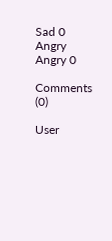Sad 0
Angry Angry 0

Comments (0)

User